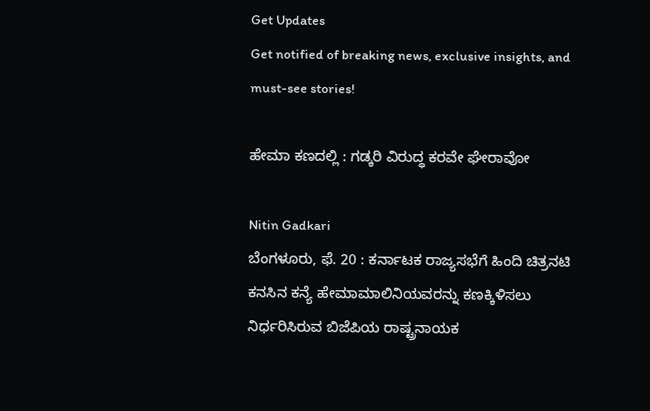Get Updates
Get notified of breaking news, exclusive insights, and must-see stories!

ಹೇಮಾ ಕಣದಲ್ಲಿ : ಗಡ್ಕರಿ ವಿರುದ್ಧ ಕರವೇ ಘೇರಾವೋ

Nitin Gadkari
ಬೆಂಗಳೂರು, ಫೆ. 20 : ಕರ್ನಾಟಕ ರಾಜ್ಯಸಭೆಗೆ ಹಿಂದಿ ಚಿತ್ರನಟಿ ಕನಸಿನ ಕನ್ಯೆ ಹೇಮಾಮಾಲಿನಿಯವರನ್ನು ಕಣಕ್ಕಿಳಿಸಲು ನಿರ್ಧರಿಸಿರುವ ಬಿಜೆಪಿಯ ರಾಷ್ಟ್ರನಾಯಕ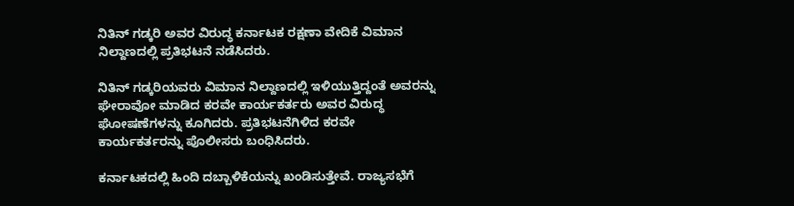ನಿತಿನ್ ಗಡ್ಕರಿ ಅವರ ವಿರುದ್ಧ ಕರ್ನಾಟಕ ರಕ್ಷಣಾ ವೇದಿಕೆ ವಿಮಾನ ನಿಲ್ದಾಣದಲ್ಲಿ ಪ್ರತಿಭಟನೆ ನಡೆಸಿದರು.

ನಿತಿನ್ ಗಡ್ಕರಿಯವರು ವಿಮಾನ ನಿಲ್ದಾಣದಲ್ಲಿ ಇಳಿಯುತ್ತಿದ್ದಂತೆ ಅವರನ್ನು ಘೇರಾವೋ ಮಾಡಿದ ಕರವೇ ಕಾರ್ಯಕರ್ತರು ಅವರ ವಿರುದ್ಧ ಘೋಷಣೆಗಳನ್ನು ಕೂಗಿದರು. ಪ್ರತಿಭಟನೆಗಿಳಿದ ಕರವೇ ಕಾರ್ಯಕರ್ತರನ್ನು ಪೊಲೀಸರು ಬಂಧಿಸಿದರು.

ಕರ್ನಾಟಕದಲ್ಲಿ ಹಿಂದಿ ದಬ್ಬಾಳಿಕೆಯನ್ನು ಖಂಡಿಸುತ್ತೇವೆ. ರಾಜ್ಯಸಭೆಗೆ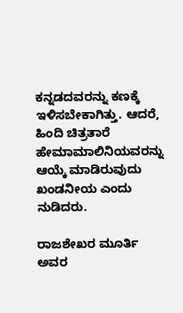ಕನ್ನಡದವರನ್ನು ಕಣಕ್ಕೆ ಇಳಿಸಬೇಕಾಗಿತ್ತು. ಆದರೆ, ಹಿಂದಿ ಚಿತ್ರತಾರೆ ಹೇಮಾಮಾಲಿನಿಯವರನ್ನು ಆಯ್ಕೆ ಮಾಡಿರುವುದು ಖಂಡನೀಯ ಎಂದು ನುಡಿದರು.

ರಾಜಶೇಖರ ಮೂರ್ತಿ ಅವರ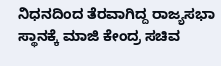ನಿಧನದಿಂದ ತೆರವಾಗಿದ್ದ ರಾಜ್ಯಸಭಾ ಸ್ಥಾನಕ್ಕೆ ಮಾಜಿ ಕೇಂದ್ರ ಸಚಿವ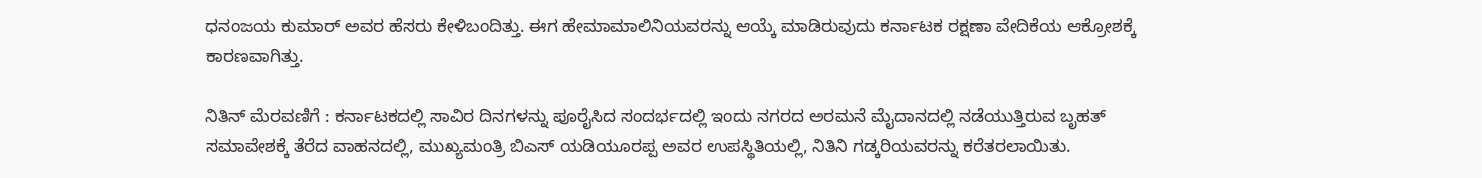ಧನಂಜಯ ಕುಮಾರ್ ಅವರ ಹೆಸರು ಕೇಳಿಬಂದಿತ್ತು. ಈಗ ಹೇಮಾಮಾಲಿನಿಯವರನ್ನು ಆಯ್ಕೆ ಮಾಡಿರುವುದು ಕರ್ನಾಟಕ ರಕ್ಷಣಾ ವೇದಿಕೆಯ ಆಕ್ರೋಶಕ್ಕೆ ಕಾರಣವಾಗಿತ್ತು.

ನಿತಿನ್ ಮೆರವಣಿಗೆ : ಕರ್ನಾಟಕದಲ್ಲಿ ಸಾವಿರ ದಿನಗಳನ್ನು ಪೂರೈಸಿದ ಸಂದರ್ಭದಲ್ಲಿ ಇಂದು ನಗರದ ಅರಮನೆ ಮೈದಾನದಲ್ಲಿ ನಡೆಯುತ್ತಿರುವ ಬೃಹತ್ ಸಮಾವೇಶಕ್ಕೆ ತೆರೆದ ವಾಹನದಲ್ಲಿ, ಮುಖ್ಯಮಂತ್ರಿ ಬಿಎಸ್ ಯಡಿಯೂರಪ್ಪ ಅವರ ಉಪಸ್ಥಿತಿಯಲ್ಲಿ, ನಿತಿನಿ ಗಡ್ಕರಿಯವರನ್ನು ಕರೆತರಲಾಯಿತು.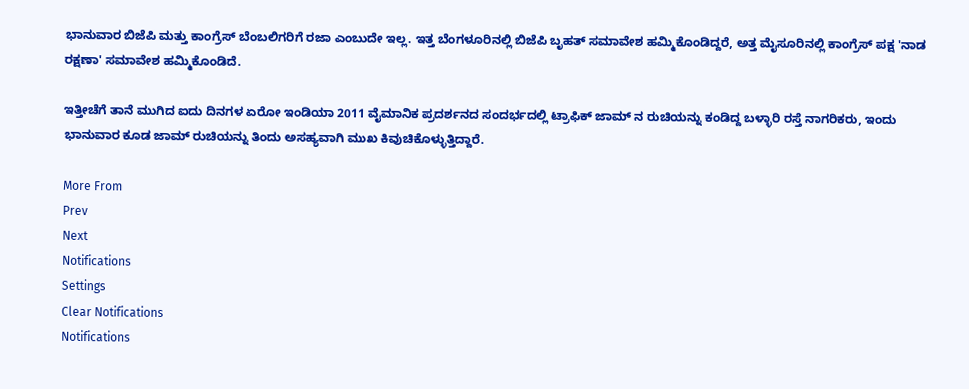ಭಾನುವಾರ ಬಿಜೆಪಿ ಮತ್ತು ಕಾಂಗ್ರೆಸ್ ಬೆಂಬಲಿಗರಿಗೆ ರಜಾ ಎಂಬುದೇ ಇಲ್ಲ. ಇತ್ತ ಬೆಂಗಳೂರಿನಲ್ಲಿ ಬಿಜೆಪಿ ಬೃಹತ್ ಸಮಾವೇಶ ಹಮ್ಮಿಕೊಂಡಿದ್ದರೆ, ಅತ್ತ ಮೈಸೂರಿನಲ್ಲಿ ಕಾಂಗ್ರೆಸ್ ಪಕ್ಷ 'ನಾಡ ರಕ್ಷಣಾ' ಸಮಾವೇಶ ಹಮ್ಮಿಕೊಂಡಿದೆ.

ಇತ್ತೀಚೆಗೆ ತಾನೆ ಮುಗಿದ ಐದು ದಿನಗಳ ಏರೋ ಇಂಡಿಯಾ 2011 ವೈಮಾನಿಕ ಪ್ರದರ್ಶನದ ಸಂದರ್ಭದಲ್ಲಿ ಟ್ರಾಫಿಕ್ ಜಾಮ್ ನ ರುಚಿಯನ್ನು ಕಂಡಿದ್ದ ಬಳ್ಳಾರಿ ರಸ್ತೆ ನಾಗರಿಕರು, ಇಂದು ಭಾನುವಾರ ಕೂಡ ಜಾಮ್ ರುಚಿಯನ್ನು ತಿಂದು ಅಸಹ್ಯವಾಗಿ ಮುಖ ಕಿವುಚಿಕೊಳ್ಳುತ್ತಿದ್ದಾರೆ.

More From
Prev
Next
Notifications
Settings
Clear Notifications
Notifications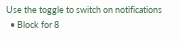Use the toggle to switch on notifications
  • Block for 8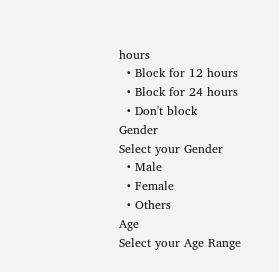hours
  • Block for 12 hours
  • Block for 24 hours
  • Don't block
Gender
Select your Gender
  • Male
  • Female
  • Others
Age
Select your Age Range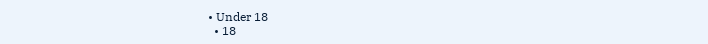• Under 18
  • 18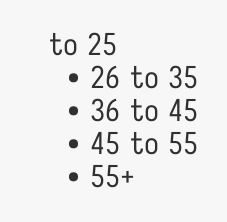to 25
  • 26 to 35
  • 36 to 45
  • 45 to 55
  • 55+